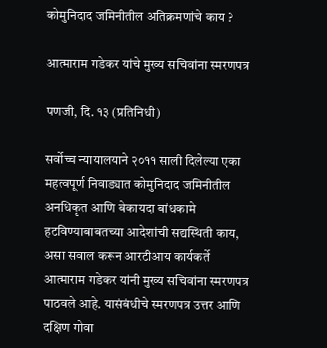कोमुनिदाद जमिनीतील अतिक्रमणांचे काय ?

आत्माराम गडेकर यांचे मुख्य सचिवांना स्मरणपत्र

पणजी, दि. १३ (प्रतिनिधी)

सर्वोच्च न्यायालयाने २०११ साली दिलेल्या एका महत्वपूर्ण निवाड्यात कोमुनिदाद जमिनीतील अनधिकृत आणि बेकायदा बांधकामे हटविण्याबाबतच्या आदेशांची सद्यस्थिती काय, असा सवाल करून आरटीआय कार्यकर्ते आत्माराम गडेकर यांनी मुख्य सचिवांना स्मरणपत्र पाठवले आहे. यासंबंधीचे स्मरणपत्र उत्तर आणि दक्षिण गोवा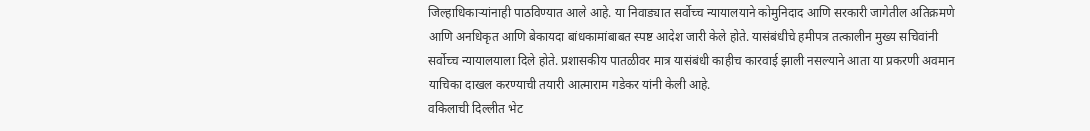जिल्हाधिकाऱ्यांनाही पाठविण्यात आले आहे. या निवाड्यात सर्वोच्च न्यायालयाने कोमुनिदाद आणि सरकारी जागेतील अतिक्रमणे आणि अनधिकृत आणि बेकायदा बांधकामांबाबत स्पष्ट आदेश जारी केले होते. यासंबंधीचे हमीपत्र तत्कालीन मुख्य सचिवांनी सर्वोच्च न्यायालयाला दिले होते. प्रशासकीय पातळीवर मात्र यासंबंधी काहीच कारवाई झाली नसल्याने आता या प्रकरणी अवमान याचिका दाखल करण्याची तयारी आत्माराम गडेकर यांनी केली आहे.
वकिलाची दिल्लीत भेट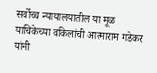सर्वोच्च न्यायालयातील या मूळ याचिकेच्या वकिलांची आत्माराम गडेकर यांनी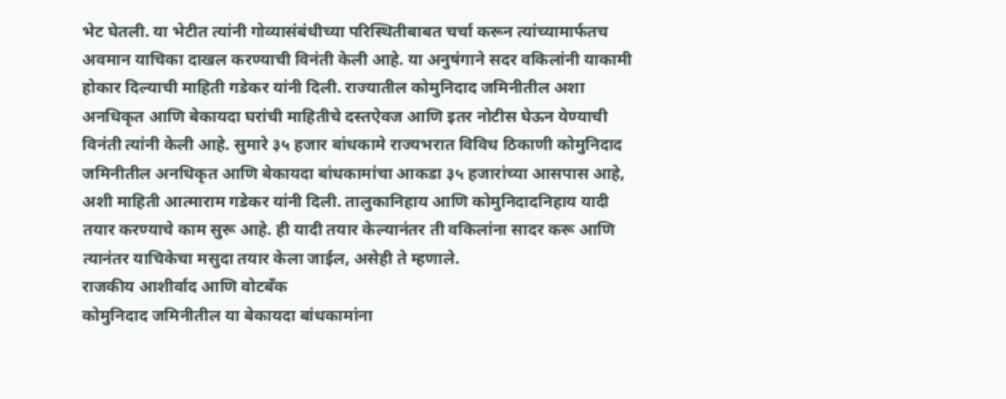भेट घेतली. या भेटीत त्यांनी गोव्यासंबंधीच्या परिस्थितीबाबत चर्चा करून त्यांच्यामार्फतच अवमान याचिका दाखल करण्याची विनंती केली आहे. या अनुषंगाने सदर वकिलांनी याकामी होकार दिल्याची माहिती गडेकर यांनी दिली. राज्यातील कोमुनिदाद जमिनीतील अशा अनधिकृत आणि बेकायदा घरांची माहितीचे दस्तऐवज आणि इतर नोटीस घेऊन येण्याची विनंती त्यांनी केली आहे. सुमारे ३५ हजार बांधकामे राज्यभरात विविध ठिकाणी कोमुनिदाद जमिनीतील अनधिकृत आणि बेकायदा बांधकामांचा आकडा ३५ हजारांच्या आसपास आहे, अशी माहिती आत्माराम गडेकर यांनी दिली. तालुकानिहाय आणि कोमुनिदादनिहाय यादी तयार करण्याचे काम सुरू आहे. ही यादी तयार केल्यानंतर ती वकिलांना सादर करू आणि त्यानंतर याचिकेचा मसुदा तयार केला जाईल, असेही ते म्हणाले.
राजकीय आशीर्वाद आणि वोटबँक
कोमुनिदाद जमिनीतील या बेकायदा बांधकामांना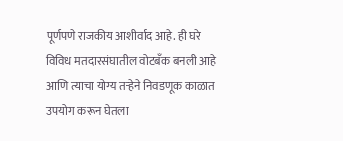पूर्णपणे राजकीय आशीर्वाद आहे. ही घरे विविध मतदारसंघातील वोटबँक बनली आहे आणि त्याचा योग्य तऱ्हेने निवडणूक काळात उपयोग करून घेतला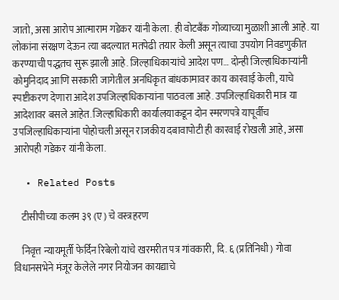जातो, असा आरोप आत्माराम गडेकर यांनी केला. ही वोटबँक गोव्याच्या मुळाशी आली आहे. या लोकांना संरक्षण देऊन त्या बदल्यात मतपेढी तयार केली असून त्याचा उपयोग निवडणुकीत करण्याची पद्धतच सुरू झाली आहे. जिल्हाधिकाऱ्यांचे आदेश पण… दोन्ही जिल्हाधिकाऱ्यांनी कोमुनिदाद आणि सरकारी जागेतील अनधिकृत बांधकामावर काय कारवाई केली, याचे स्पष्टीकरण देणारा आदेश उपजिल्हाधिकाऱ्यांना पाठवला आहे. उपजिल्हाधिकारी मात्र या आदेशावर बसले आहेत. जिल्हाधिकारी कार्यालयाकडून दोन स्मरणपत्रे यापूर्वीच उपजिल्हाधिकाऱ्यांना पोहोचली असून राजकीय दबावापोटी ही कारवाई रोखली आहे, असा आरोपही गडेकर यांनी केला.

  • Related Posts

    टीसीपीच्या कलम ३९ (ए) चे वस्त्रहरण

    निवृत्त न्यायमूर्ती फेर्दिन रिबेलो यांचे खरमरीत पत्र गांवकारी, दि. ६ (प्रतिनिधी) गोवा विधानसभेने मंजूर केलेले नगर नियोजन कायद्याचे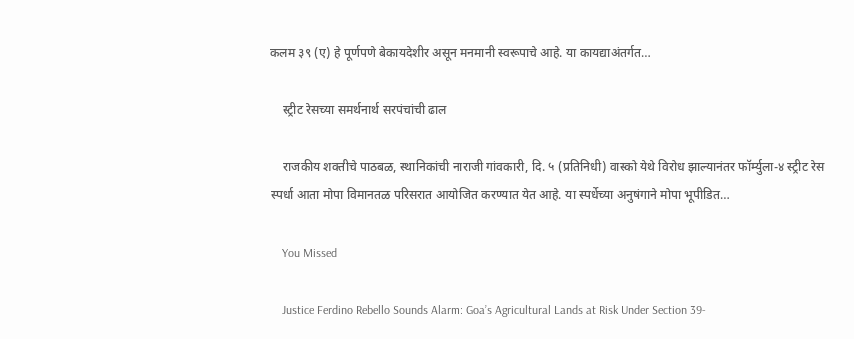कलम ३९ (ए) हे पूर्णपणे बेकायदेशीर असून मनमानी स्वरूपाचे आहे. या कायद्याअंतर्गत…

    स्ट्रीट रेसच्या समर्थनार्थ सरपंचांची ढाल

    राजकीय शक्तीचे पाठबळ, स्थानिकांची नाराजी गांवकारी, दि. ५ (प्रतिनिधी) वास्को येथे विरोध झाल्यानंतर फॉर्म्युला-४ स्ट्रीट रेस स्पर्धा आता मोपा विमानतळ परिसरात आयोजित करण्यात येत आहे. या स्पर्धेच्या अनुषंगाने मोपा भूपीडित…

    You Missed

    Justice Ferdino Rebello Sounds Alarm: Goa’s Agricultural Lands at Risk Under Section 39-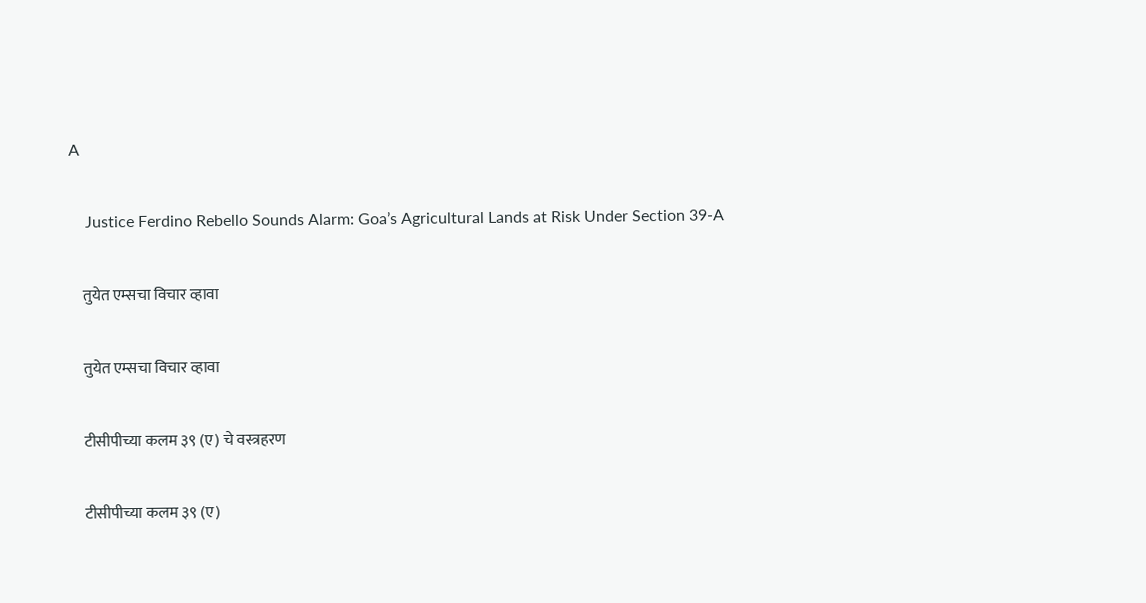A

    Justice Ferdino Rebello Sounds Alarm: Goa’s Agricultural Lands at Risk Under Section 39-A

    तुयेत एम्सचा विचार व्हावा

    तुयेत एम्सचा विचार व्हावा

    टीसीपीच्या कलम ३९ (ए) चे वस्त्रहरण

    टीसीपीच्या कलम ३९ (ए)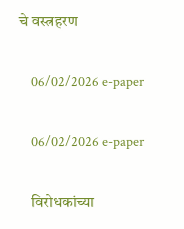चे वस्त्रहरण

    06/02/2026 e-paper

    06/02/2026 e-paper

    विरोधकांच्या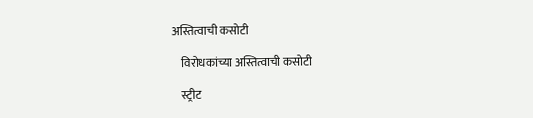अस्तित्वाची कसोटी

    विरोधकांच्या अस्तित्वाची कसोटी

    स्ट्रीट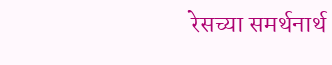रेसच्या समर्थनार्थ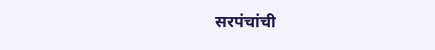सरपंचांची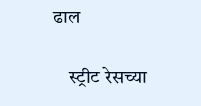ढाल

    स्ट्रीट रेसच्या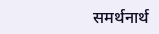समर्थनार्थ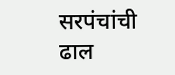सरपंचांची ढाल